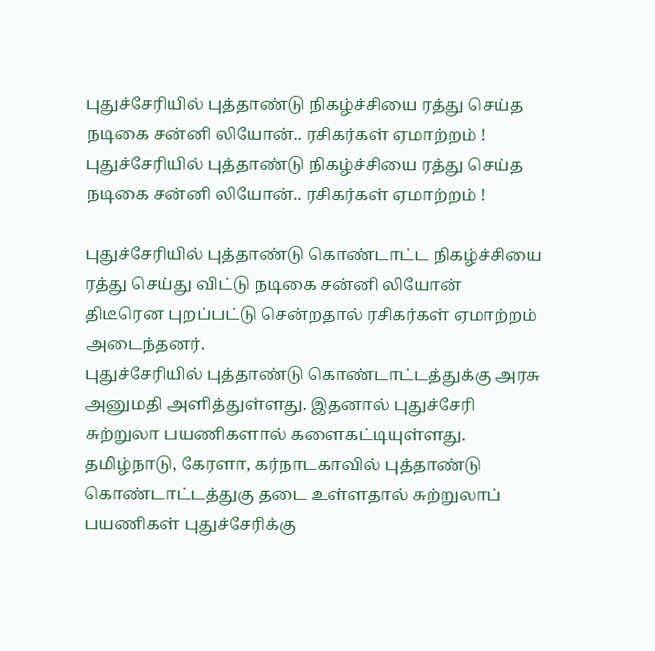புதுச்சேரியில் புத்தாண்டு நிகழ்ச்சியை ரத்து செய்த நடிகை சன்னி லியோன்.. ரசிகர்கள் ஏமாற்றம் !
புதுச்சேரியில் புத்தாண்டு நிகழ்ச்சியை ரத்து செய்த நடிகை சன்னி லியோன்.. ரசிகர்கள் ஏமாற்றம் !

புதுச்சேரியில் புத்தாண்டு கொண்டாட்ட நிகழ்ச்சியை ரத்து செய்து விட்டு நடிகை சன்னி லியோன் திடீரென புறப்பட்டு சென்றதால் ரசிகர்கள் ஏமாற்றம் அடைந்தனர்.
புதுச்சேரியில் புத்தாண்டு கொண்டாட்டத்துக்கு அரசு அனுமதி அளித்துள்ளது. இதனால் புதுச்சேரி சுற்றுலா பயணிகளால் களைகட்டியுள்ளது. தமிழ்நாடு, கேரளா, கர்நாடகாவில் புத்தாண்டு கொண்டாட்டத்துகு தடை உள்ளதால் சுற்றுலாப் பயணிகள் புதுச்சேரிக்கு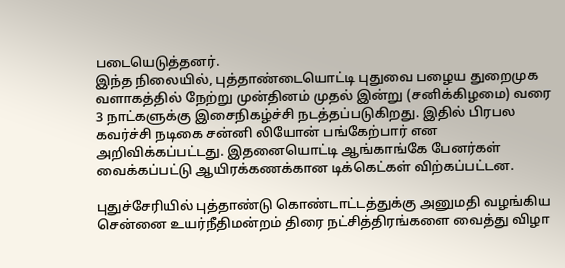படையெடுத்தனர்.
இந்த நிலையில், புத்தாண்டையொட்டி புதுவை பழைய துறைமுக வளாகத்தில் நேற்று முன்தினம் முதல் இன்று (சனிக்கிழமை) வரை 3 நாட்களுக்கு இசைநிகழ்ச்சி நடத்தப்படுகிறது. இதில் பிரபல கவர்ச்சி நடிகை சன்னி லியோன் பங்கேற்பார் என அறிவிக்கப்பட்டது. இதனையொட்டி ஆங்காங்கே பேனர்கள் வைக்கப்பட்டு ஆயிரக்கணக்கான டிக்கெட்கள் விற்கப்பட்டன.

புதுச்சேரியில் புத்தாண்டு கொண்டாட்டத்துக்கு அனுமதி வழங்கிய சென்னை உயர்நீதிமன்றம் திரை நட்சித்திரங்களை வைத்து விழா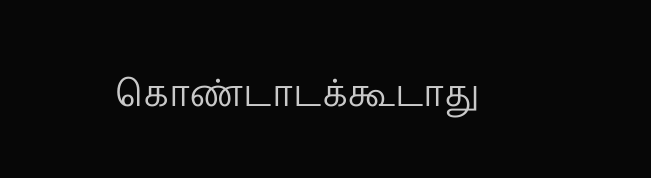கொண்டாடக்கூடாது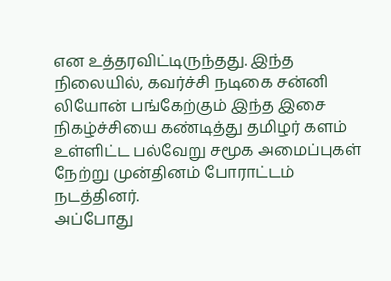என உத்தரவிட்டிருந்தது. இந்த நிலையில், கவர்ச்சி நடிகை சன்னி லியோன் பங்கேற்கும் இந்த இசை நிகழ்ச்சியை கண்டித்து தமிழர் களம் உள்ளிட்ட பல்வேறு சமூக அமைப்புகள் நேற்று முன்தினம் போராட்டம் நடத்தினர்.
அப்போது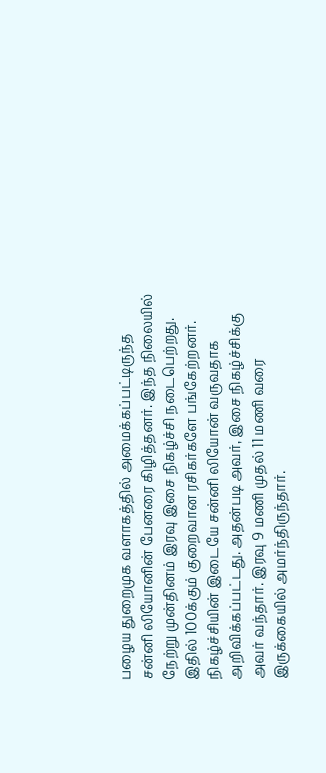பழைய துறைமுக வளாகத்தில் அமைக்கப்பட்டிருந்த சன்னி லியோனின் பேனரை கிழித்தனர். இந்த நிலையில் நேற்று முன்தினம் இரவு இசை நிகழ்ச்சி நடைபெற்றது. இதில் 100க்கும் குறைவான ரசிகர்களே பங்கேற்றனர். நிகழ்ச்சியின் இடையே சன்னி லியோன் வருவதாக அறிவிக்கப்பட்டது. அதன்படி அவர், இசை நிகழ்ச்சிக்கு அவர் வந்தார். இரவு 9 மணி முதல் 11 மணி வரை இருக்கையில் அமர்ந்திருந்தார்.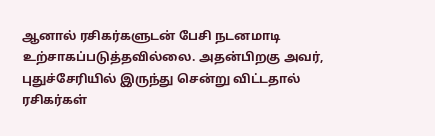ஆனால் ரசிகர்களுடன் பேசி நடனமாடி உற்சாகப்படுத்தவில்லை. அதன்பிறகு அவர், புதுச்சேரியில் இருந்து சென்று விட்டதால் ரசிகர்கள்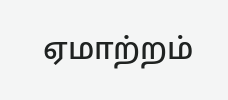ஏமாற்றம்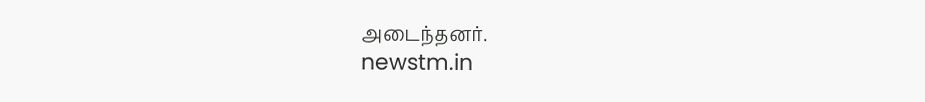அடைந்தனர்.
newstm.in